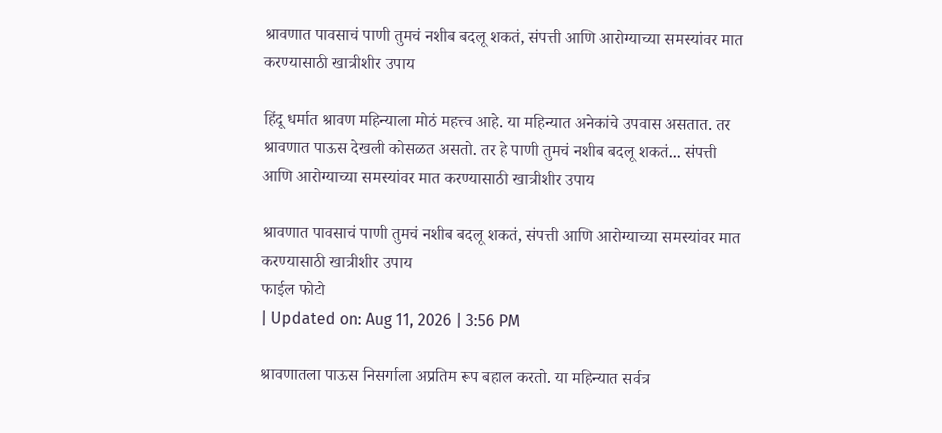श्रावणात पावसाचं पाणी तुमचं नशीब बदलू शकतं, संपत्ती आणि आरोग्याच्या समस्यांवर मात करण्यासाठी खात्रीशीर उपाय

हिंदू धर्मात श्रावण महिन्याला मोठं महत्त्व आहे. या महिन्यात अनेकांचे उपवास असतात. तर श्रावणात पाऊस देखली कोसळत असतो. तर हे पाणी तुमचं नशीब बदलू शकतं... संपत्ती आणि आरोग्याच्या समस्यांवर मात करण्यासाठी खात्रीशीर उपाय

श्रावणात पावसाचं पाणी तुमचं नशीब बदलू शकतं, संपत्ती आणि आरोग्याच्या समस्यांवर मात करण्यासाठी खात्रीशीर उपाय
फाईल फोटो
| Updated on: Aug 11, 2026 | 3:56 PM

श्रावणातला पाऊस निसर्गाला अप्रतिम रूप बहाल करतो. या महिन्यात सर्वत्र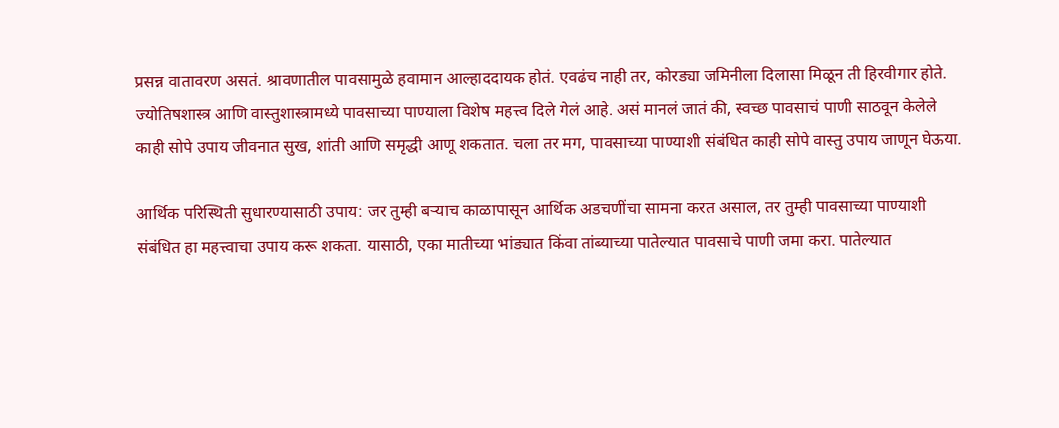प्रसन्न वातावरण असतं. श्रावणातील पावसामुळे हवामान आल्हाददायक होतं. एवढंच नाही तर, कोरड्या जमिनीला दिलासा मिळून ती हिरवीगार होते. ज्योतिषशास्त्र आणि वास्तुशास्त्रामध्ये पावसाच्या पाण्याला विशेष महत्त्व दिले गेलं आहे. असं मानलं जातं की, स्वच्छ पावसाचं पाणी साठवून केलेले काही सोपे उपाय जीवनात सुख, शांती आणि समृद्धी आणू शकतात. चला तर मग, पावसाच्या पाण्याशी संबंधित काही सोपे वास्तु उपाय जाणून घेऊया.

आर्थिक परिस्थिती सुधारण्यासाठी उपाय: जर तुम्ही बऱ्याच काळापासून आर्थिक अडचणींचा सामना करत असाल, तर तुम्ही पावसाच्या पाण्याशी संबंधित हा महत्त्वाचा उपाय करू शकता. यासाठी, एका मातीच्या भांड्यात किंवा तांब्याच्या पातेल्यात पावसाचे पाणी जमा करा. पातेल्यात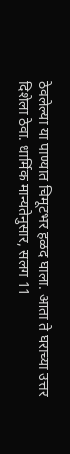ठेवलेल्या या पाण्यात चिमूटभर हळद घाला. आता ते घराच्या उत्तर दिशेला ठेवा. धार्मिक मान्यतेनुसार, सलग 11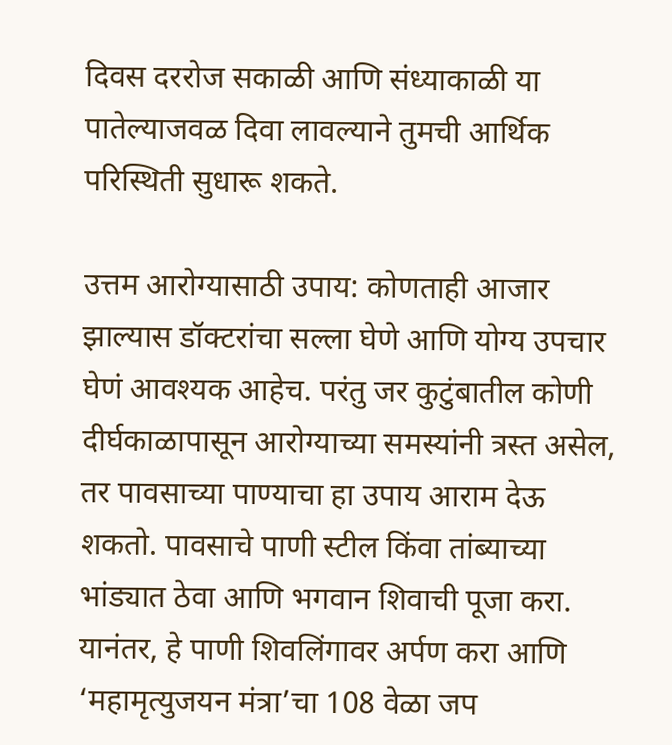दिवस दररोज सकाळी आणि संध्याकाळी या पातेल्याजवळ दिवा लावल्याने तुमची आर्थिक परिस्थिती सुधारू शकते.

उत्तम आरोग्यासाठी उपाय: कोणताही आजार झाल्यास डॉक्टरांचा सल्ला घेणे आणि योग्य उपचार घेणं आवश्यक आहेच. परंतु जर कुटुंबातील कोणी दीर्घकाळापासून आरोग्याच्या समस्यांनी त्रस्त असेल, तर पावसाच्या पाण्याचा हा उपाय आराम देऊ शकतो. पावसाचे पाणी स्टील किंवा तांब्याच्या भांड्यात ठेवा आणि भगवान शिवाची पूजा करा. यानंतर, हे पाणी शिवलिंगावर अर्पण करा आणि ‘महामृत्युजयन मंत्रा’चा 108 वेळा जप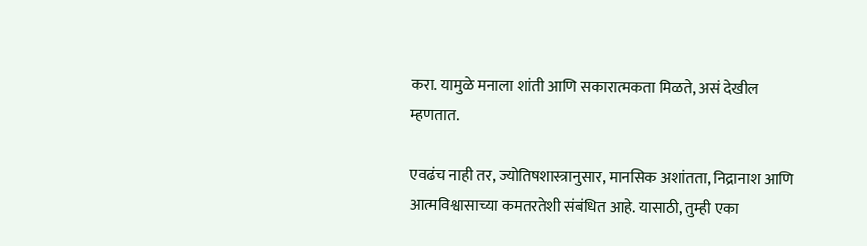करा. यामुळे मनाला शांती आणि सकारात्मकता मिळते, असं देखील म्हणतात.

एवढंच नाही तर, ज्योतिषशास्त्रानुसार, मानसिक अशांतता, निद्रानाश आणि आत्मविश्वासाच्या कमतरतेशी संबंधित आहे. यासाठी, तुम्ही एका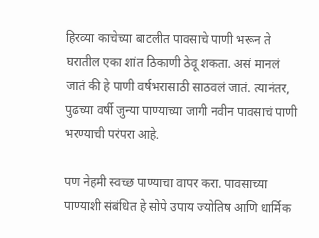हिरव्या काचेच्या बाटलीत पावसाचे पाणी भरून ते घरातील एका शांत ठिकाणी ठेवू शकता. असं मानलं जातं की हे पाणी वर्षभरासाठी साठवलं जातं. त्यानंतर, पुढच्या वर्षी जुन्या पाण्याच्या जागी नवीन पावसाचं पाणी भरण्याची परंपरा आहे.

पण नेहमी स्वच्छ पाण्याचा वापर करा. पावसाच्या पाण्याशी संबंधित हे सोपे उपाय ज्योतिष आणि धार्मिक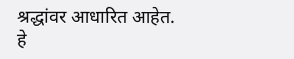श्रद्धांवर आधारित आहेत. हे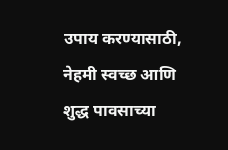उपाय करण्यासाठी, नेहमी स्वच्छ आणि शुद्ध पावसाच्या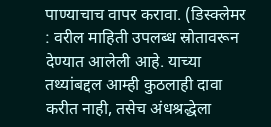पाण्याचाच वापर करावा. (डिस्क्लेमर : वरील माहिती उपलब्ध स्रोतावरून देण्यात आलेली आहे. याच्या तथ्यांबद्दल आम्ही कुठलाही दावा करीत नाही, तसेच अंधश्रद्धेला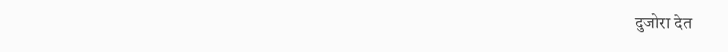दुजोरा देत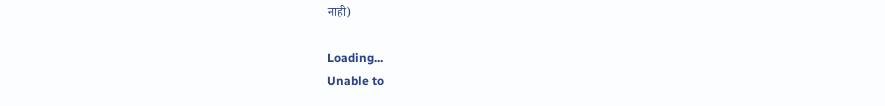नाही)

Loading...
Unable to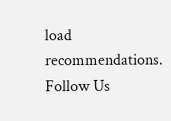load recommendations.
Follow Us